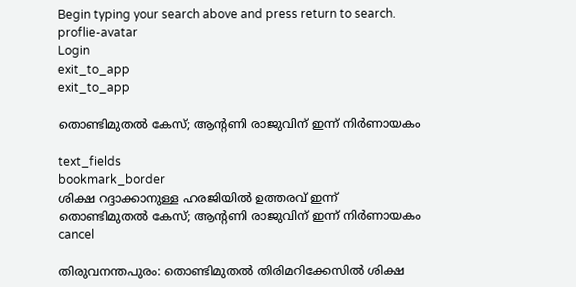Begin typing your search above and press return to search.
proflie-avatar
Login
exit_to_app
exit_to_app

തൊണ്ടിമുതൽ കേസ്; ആന്‍റണി രാജുവിന് ഇന്ന് നിർണായകം

text_fields
bookmark_border
ശിക്ഷ റദ്ദാക്കാനുള്ള ഹരജിയിൽ ഉത്തരവ് ഇന്ന്
തൊണ്ടിമുതൽ കേസ്; ആന്‍റണി രാജുവിന് ഇന്ന് നിർണായകം
cancel

തിരുവനന്തപുരം: തൊണ്ടിമുതൽ തിരിമറിക്കേസിൽ ശിക്ഷ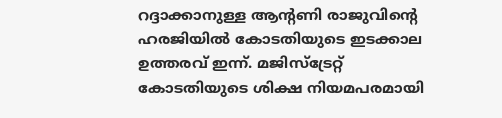റദ്ദാക്കാനുള്ള ആന്റണി രാജുവിന്റെ ഹരജിയിൽ കോടതിയുടെ ഇടക്കാല ഉത്തരവ് ഇന്ന്. മജിസ്ട്രേറ്റ് കോടതിയുടെ ശിക്ഷ നിയമപരമായി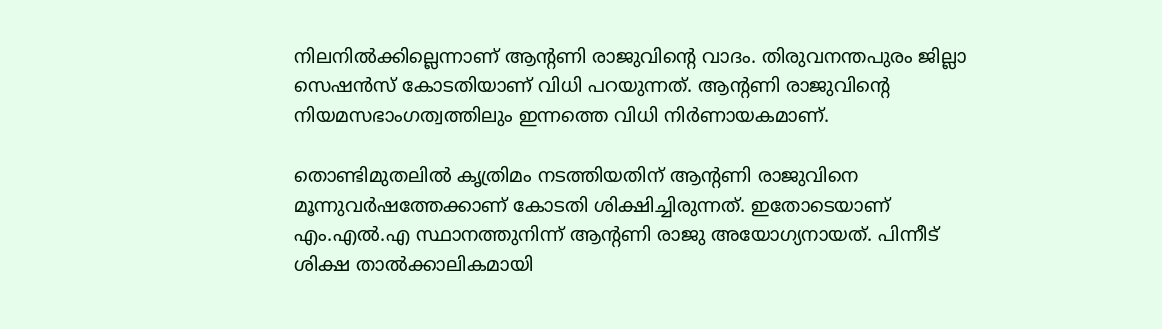നിലനിൽക്കില്ലെന്നാണ് ആന്‍റണി രാജുവിന്റെ വാദം. തിരുവനന്തപുരം ജില്ലാ സെഷൻസ് കോടതിയാണ് വിധി പറയുന്നത്. ആന്റണി രാജുവിന്റെ നിയമസഭാംഗത്വത്തിലും ഇന്നത്തെ വിധി നിര്‍ണായകമാണ്.

തൊണ്ടിമുതലിൽ കൃത്രിമം നടത്തിയതിന് ആന്‍റണി രാജുവിനെ മൂന്നുവർഷത്തേക്കാണ് കോടതി ശിക്ഷിച്ചിരുന്നത്. ഇതോടെയാണ് എം.എൽ.എ സ്ഥാനത്തുനിന്ന് ആന്‍റണി രാജു അയോഗ്യനായത്. പിന്നീട് ശിക്ഷ താൽക്കാലികമായി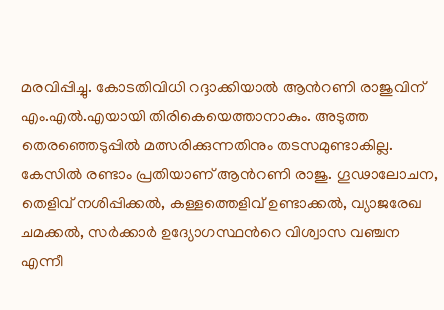മരവിപ്പിച്ചു. കോടതിവിധി റദ്ദാക്കിയാൽ ആന്‍റണി രാജുവിന് എം.എൽ.എയായി തിരികെയെത്താനാകും. അടുത്ത തെരഞ്ഞെടുപ്പിൽ മത്സരിക്കുന്നതിനും തടസമുണ്ടാകില്ല. കേസില്‍ രണ്ടാം പ്രതിയാണ് ആന്‍റണി രാജു. ഗൂഢാലോചന, തെളിവ് നശിപ്പിക്കല്‍, കള്ളത്തെളിവ് ഉണ്ടാക്കല്‍, വ്യാജരേഖ ചമക്കൽ, സര്‍ക്കാര്‍ ഉദ്യോഗസ്ഥന്‍റെ വിശ്വാസ വഞ്ചന എന്നീ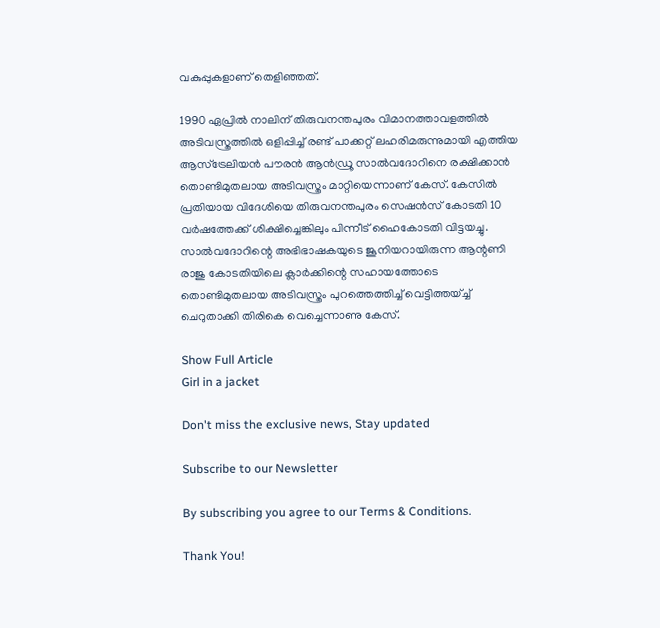വകുപ്പുകളാണ് തെളിഞ്ഞത്.

1990 ഏപ്രില്‍ നാലിന് തിരുവനന്തപുരം വിമാനത്താവളത്തില്‍ അടിവസ്ത്രത്തില്‍ ഒളിപ്പിച്ച് രണ്ട് പാക്കറ്റ് ലഹരിമരുന്നുമായി എത്തിയ ആസ്ട്രേലിയന്‍ പൗരന്‍ ആന്‍ഡ്രൂ സാല്‍വദോറിനെ രക്ഷിക്കാന്‍ തൊണ്ടിമുതലായ അടിവസ്ത്രം മാറ്റിയെന്നാണ് കേസ്. കേസില്‍ പ്രതിയായ വിദേശിയെ തിരുവനന്തപുരം സെഷന്‍സ് കോടതി 10 വര്‍ഷത്തേക്ക് ശിക്ഷിച്ചെങ്കിലും പിന്നീട് ഹൈകോടതി വിട്ടയച്ചു. സാല്‍വദോറിന്റെ അഭിഭാഷകയുടെ ജൂനിയറായിരുന്ന ആന്റണി രാജു കോടതിയിലെ ക്ലാര്‍ക്കിന്റെ സഹായത്തോടെ തൊണ്ടിമുതലായ അടിവസ്ത്രം പുറത്തെത്തിച്ച് വെട്ടിത്തയ്ച്ച് ചെറുതാക്കി തിരികെ വെച്ചെന്നാണു കേസ്.

Show Full Article
Girl in a jacket

Don't miss the exclusive news, Stay updated

Subscribe to our Newsletter

By subscribing you agree to our Terms & Conditions.

Thank You!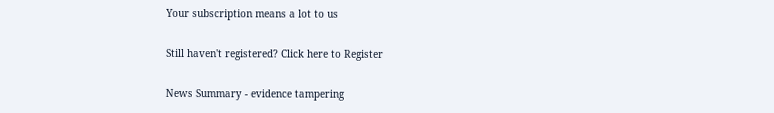Your subscription means a lot to us

Still haven't registered? Click here to Register

News Summary - evidence tampering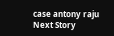case antony raju
Next Story